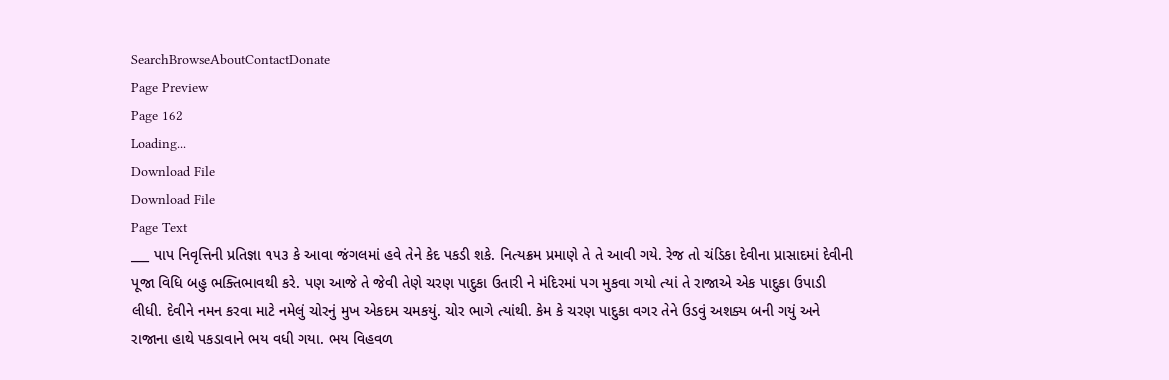SearchBrowseAboutContactDonate
Page Preview
Page 162
Loading...
Download File
Download File
Page Text
___ પાપ નિવૃત્તિની પ્રતિજ્ઞા ૧૫૩ કે આવા જંગલમાં હવે તેને કેદ પકડી શકે. નિત્યક્રમ પ્રમાણે તે તે આવી ગયે. રેજ તો ચંડિકા દેવીના પ્રાસાદમાં દેવીની પૂજા વિધિ બહુ ભક્તિભાવથી કરે. પણ આજે તે જેવી તેણે ચરણ પાદુકા ઉતારી ને મંદિરમાં પગ મુકવા ગયો ત્યાં તે રાજાએ એક પાદુકા ઉપાડી લીધી. દેવીને નમન કરવા માટે નમેલું ચોરનું મુખ એકદમ ચમકયું. ચોર ભાગે ત્યાંથી. કેમ કે ચરણ પાદુકા વગર તેને ઉડવું અશક્ય બની ગયું અને રાજાના હાથે પકડાવાને ભય વધી ગયા. ભય વિહવળ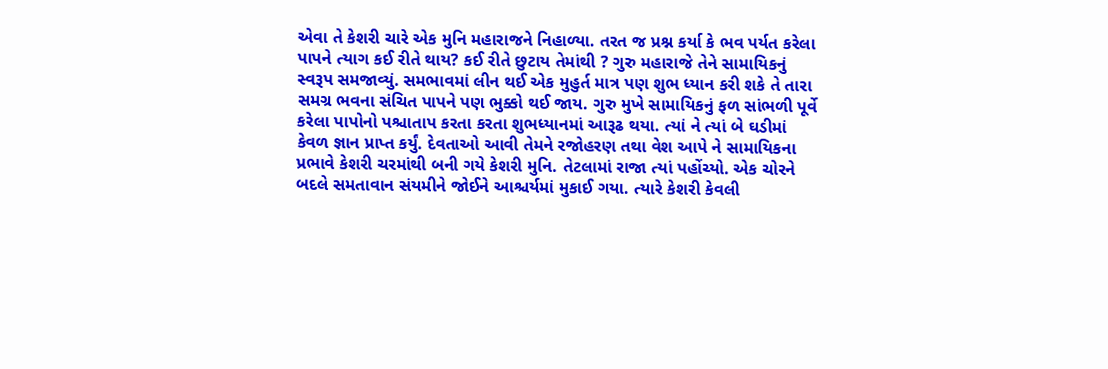એવા તે કેશરી ચારે એક મુનિ મહારાજને નિહાળ્યા. તરત જ પ્રશ્ન કર્યા કે ભવ પર્યત કરેલા પાપને ત્યાગ કઈ રીતે થાય? કઈ રીતે છુટાય તેમાંથી ? ગુરુ મહારાજે તેને સામાયિકનું સ્વરૂપ સમજાવ્યું. સમભાવમાં લીન થઈ એક મુહુર્ત માત્ર પણ શુભ ધ્યાન કરી શકે તે તારા સમગ્ર ભવના સંચિત પાપને પણ ભુક્કો થઈ જાય. ગુરુ મુખે સામાયિકનું ફળ સાંભળી પૂર્વે કરેલા પાપોનો પશ્ચાતાપ કરતા કરતા શુભધ્યાનમાં આરૂઢ થયા. ત્યાં ને ત્યાં બે ઘડીમાં કેવળ જ્ઞાન પ્રાપ્ત કર્યું. દેવતાઓ આવી તેમને રજોહરણ તથા વેશ આપે ને સામાયિકના પ્રભાવે કેશરી ચરમાંથી બની ગયે કેશરી મુનિ. તેટલામાં રાજા ત્યાં પહોંચ્યો. એક ચોરને બદલે સમતાવાન સંયમીને જોઈને આશ્ચર્યમાં મુકાઈ ગયા. ત્યારે કેશરી કેવલી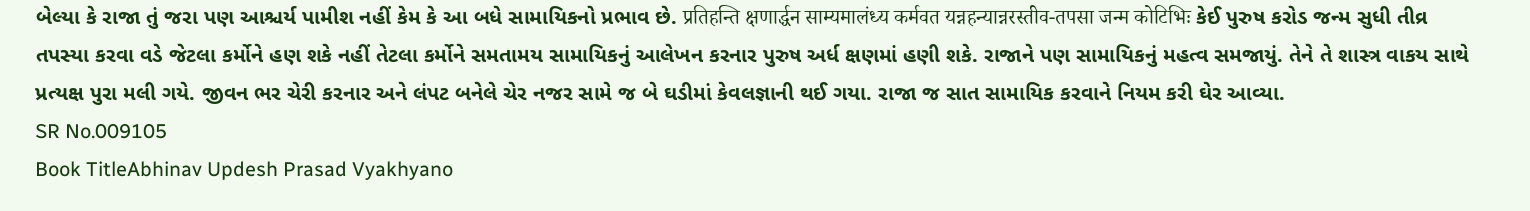બેલ્યા કે રાજા તું જરા પણ આશ્ચર્ય પામીશ નહીં કેમ કે આ બધે સામાયિકનો પ્રભાવ છે. प्रतिहन्ति क्षणार्द्धन साम्यमालंध्य कर्मवत यन्नहन्यान्नरस्तीव-तपसा जन्म कोटिभिः કેઈ પુરુષ કરોડ જન્મ સુધી તીવ્ર તપસ્યા કરવા વડે જેટલા કર્મોને હણ શકે નહીં તેટલા કર્મોને સમતામય સામાયિકનું આલેખન કરનાર પુરુષ અર્ધ ક્ષણમાં હણી શકે. રાજાને પણ સામાયિકનું મહત્વ સમજાયું. તેને તે શાસ્ત્ર વાકય સાથે પ્રત્યક્ષ પુરા મલી ગયે. જીવન ભર ચેરી કરનાર અને લંપટ બનેલે ચેર નજર સામે જ બે ઘડીમાં કેવલજ્ઞાની થઈ ગયા. રાજા જ સાત સામાયિક કરવાને નિયમ કરી ઘેર આવ્યા.
SR No.009105
Book TitleAbhinav Updesh Prasad Vyakhyano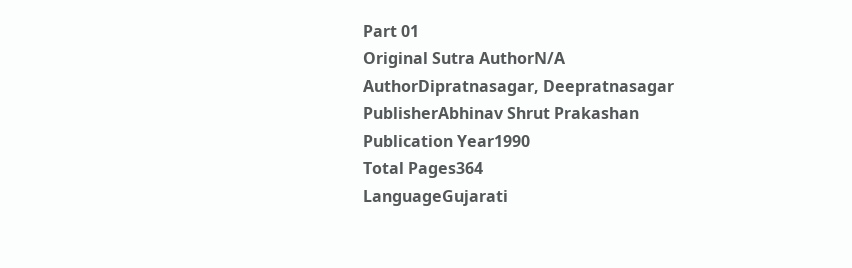Part 01
Original Sutra AuthorN/A
AuthorDipratnasagar, Deepratnasagar
PublisherAbhinav Shrut Prakashan
Publication Year1990
Total Pages364
LanguageGujarati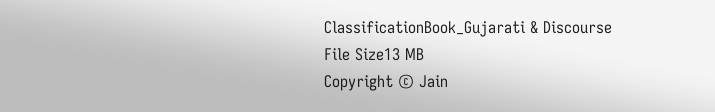ClassificationBook_Gujarati & Discourse
File Size13 MB
Copyright © Jain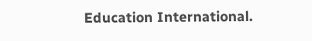Education International.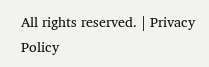All rights reserved. | Privacy Policy